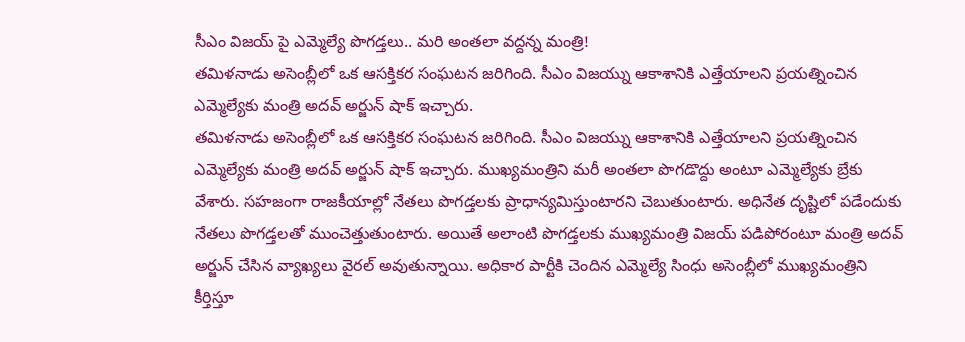సీఎం విజయ్ పై ఎమ్మెల్యే పొగడ్తలు.. మరి అంతలా వద్దన్న మంత్రి!
తమిళనాడు అసెంబ్లీలో ఒక ఆసక్తికర సంఘటన జరిగింది. సీఎం విజయ్ను ఆకాశానికి ఎత్తేయాలని ప్రయత్నించిన ఎమ్మెల్యేకు మంత్రి అదవ్ అర్జున్ షాక్ ఇచ్చారు.
తమిళనాడు అసెంబ్లీలో ఒక ఆసక్తికర సంఘటన జరిగింది. సీఎం విజయ్ను ఆకాశానికి ఎత్తేయాలని ప్రయత్నించిన ఎమ్మెల్యేకు మంత్రి అదవ్ అర్జున్ షాక్ ఇచ్చారు. ముఖ్యమంత్రిని మరీ అంతలా పొగడొద్దు అంటూ ఎమ్మెల్యేకు బ్రేకు వేశారు. సహజంగా రాజకీయాల్లో నేతలు పొగడ్తలకు ప్రాధాన్యమిస్తుంటారని చెబుతుంటారు. అధినేత దృష్టిలో పడేందుకు నేతలు పొగడ్తలతో ముంచెత్తుతుంటారు. అయితే అలాంటి పొగడ్తలకు ముఖ్యమంత్రి విజయ్ పడిపోరంటూ మంత్రి అదవ్ అర్జున్ చేసిన వ్యాఖ్యలు వైరల్ అవుతున్నాయి. అధికార పార్టీకి చెందిన ఎమ్మెల్యే సింధు అసెంబ్లీలో ముఖ్యమంత్రిని కీర్తిస్తూ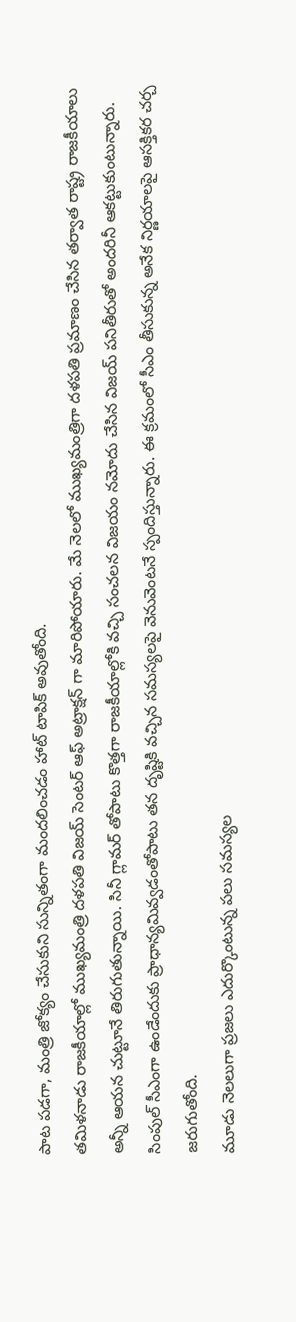పాట పడగా, మంత్రి జోక్యం చేసుకుని సున్నితంగా మందలించడం హాట్ టాపిక్ అవుతోంది.
తమిళనాడు రాజకీయాల్లో ముఖ్యమంత్రి దళపతి విజయ్ సెంటర్ ఆఫ్ అట్రాక్షన్ గా మారిపోయారు. మే నెలలో ముఖ్యమంత్రిగా దళపతి ప్రమాణం చేసిన తర్వాత రాష్ట్ర రాజకీయాలు అన్నీ ఆయన చుట్టూనే తిరుగుతున్నాయి. సినీ గ్లామర్ తోపాటు కొత్తగా రాజకీయాల్లోకి వచ్చి సంచలన విజయం నమోదు చేసిన విజయ్ పనితీరుతో అందరినీ ఆకట్టుకుంటున్నారు. సింపుల్ సీఎంగా ఉండేందుకు ప్రాధాన్యమివ్వడంతోపాటు తన దృష్టికి వచ్చిన సమస్యలపై వెనువెంటనే స్పందిస్తున్నారు. ఈ క్రమంలో సీఎం తీసుకున్న అనేక నిర్ణయాలపై ఆసక్తికర చర్చ జరుగుతోంది.
మూడు నెలలుగా ప్రజలు ఎదుర్కొంటున్న పలు సమస్యల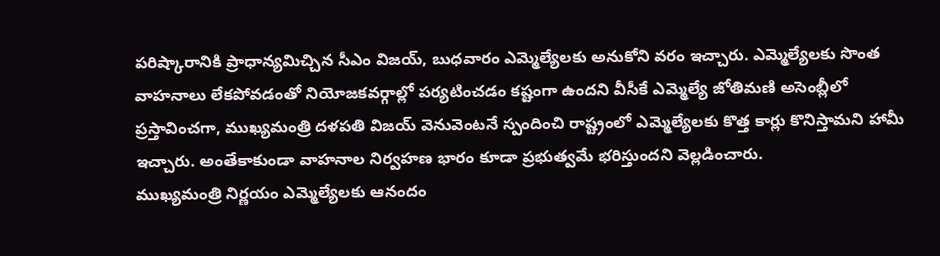పరిష్కారానికి ప్రాధాన్యమిచ్చిన సీఎం విజయ్, బుధవారం ఎమ్మెల్యేలకు అనుకోని వరం ఇచ్చారు. ఎమ్మెల్యేలకు సొంత వాహనాలు లేకపోవడంతో నియోజకవర్గాల్లో పర్యటించడం కష్టంగా ఉందని వీసీకే ఎమ్మెల్యే జోతిమణి అసెంబ్లీలో ప్రస్తావించగా, ముఖ్యమంత్రి దళపతి విజయ్ వెనువెంటనే స్పందించి రాష్ట్రంలో ఎమ్మెల్యేలకు కొత్త కార్లు కొనిస్తామని హామీ ఇచ్చారు. అంతేకాకుండా వాహనాల నిర్వహణ భారం కూడా ప్రభుత్వమే భరిస్తుందని వెల్లడించారు.
ముఖ్యమంత్రి నిర్ణయం ఎమ్మెల్యేలకు ఆనందం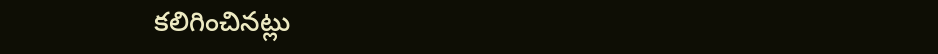కలిగించినట్లు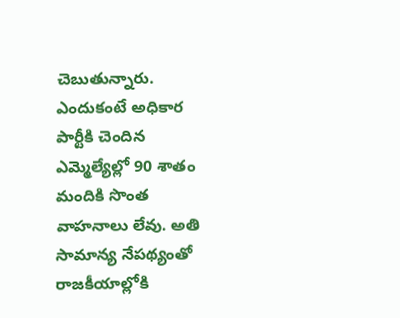చెబుతున్నారు. ఎందుకంటే అధికార పార్టీకి చెందిన ఎమ్మెల్యేల్లో 90 శాతం మందికి సొంత వాహనాలు లేవు. అతి సామాన్య నేపథ్యంతో రాజకీయాల్లోకి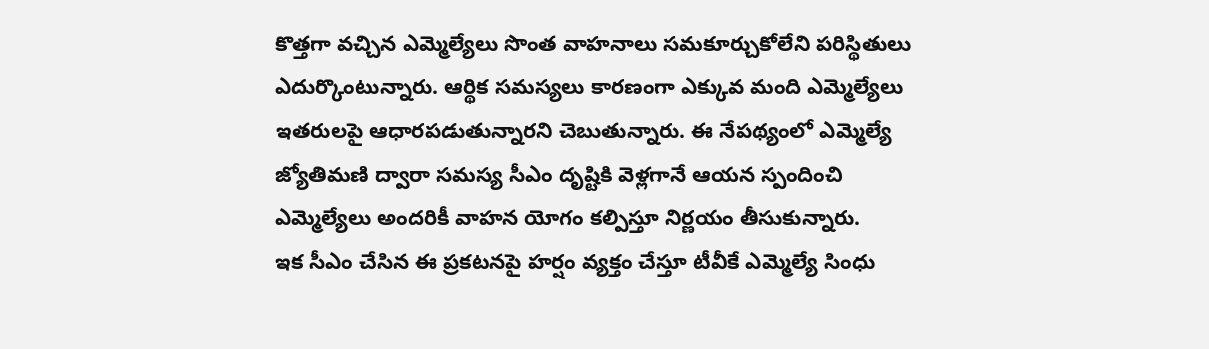కొత్తగా వచ్చిన ఎమ్మెల్యేలు సొంత వాహనాలు సమకూర్చుకోలేని పరిస్థితులు ఎదుర్కొంటున్నారు. ఆర్థిక సమస్యలు కారణంగా ఎక్కువ మంది ఎమ్మెల్యేలు ఇతరులపై ఆధారపడుతున్నారని చెబుతున్నారు. ఈ నేపథ్యంలో ఎమ్మెల్యే జ్యోతిమణి ద్వారా సమస్య సీఎం దృష్టికి వెళ్లగానే ఆయన స్పందించి ఎమ్మెల్యేలు అందరికీ వాహన యోగం కల్పిస్తూ నిర్ణయం తీసుకున్నారు.
ఇక సీఎం చేసిన ఈ ప్రకటనపై హర్షం వ్యక్తం చేస్తూ టీవీకే ఎమ్మెల్యే సింధు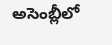అసెంబ్లీలో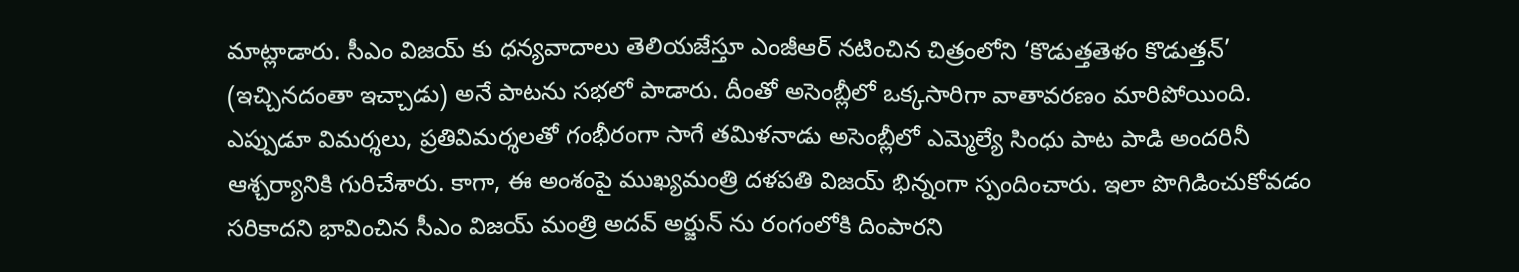మాట్లాడారు. సీఎం విజయ్ కు ధన్యవాదాలు తెలియజేస్తూ ఎంజీఆర్ నటించిన చిత్రంలోని ‘కొడుత్తతెళం కొడుత్తన్’ (ఇచ్చినదంతా ఇచ్చాడు) అనే పాటను సభలో పాడారు. దీంతో అసెంబ్లీలో ఒక్కసారిగా వాతావరణం మారిపోయింది. ఎప్పుడూ విమర్శలు, ప్రతివిమర్శలతో గంభీరంగా సాగే తమిళనాడు అసెంబ్లీలో ఎమ్మెల్యే సింధు పాట పాడి అందరినీ ఆశ్చర్యానికి గురిచేశారు. కాగా, ఈ అంశంపై ముఖ్యమంత్రి దళపతి విజయ్ భిన్నంగా స్పందించారు. ఇలా పొగిడించుకోవడం సరికాదని భావించిన సీఎం విజయ్ మంత్రి అదవ్ అర్జున్ ను రంగంలోకి దింపారని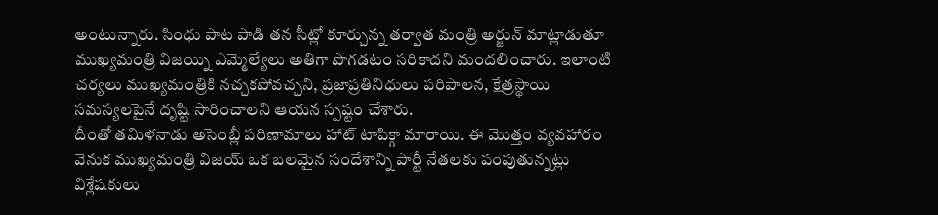అంటున్నారు. సింధు పాట పాడి తన సీట్లో కూర్చున్న తర్వాత మంత్రి అర్జున్ మాట్లాడుతూ ముఖ్యమంత్రి విజయ్ని ఎమ్మెల్యేలు అతిగా పొగడటం సరికాదని మందలించారు. ఇలాంటి చర్యలు ముఖ్యమంత్రికి నచ్చకపోవచ్చని, ప్రజాప్రతినిధులు పరిపాలన, క్షేత్రస్థాయి సమస్యలపైనే దృష్టి సారించాలని ఆయన స్పష్టం చేశారు.
దీంతో తమిళనాడు అసెంబ్లీ పరిణామాలు హాట్ టాపిక్గా మారాయి. ఈ మొత్తం వ్యవహారం వెనుక ముఖ్యమంత్రి విజయ్ ఒక బలమైన సందేశాన్ని పార్టీ నేతలకు పంపుతున్నట్లు విశ్లేషకులు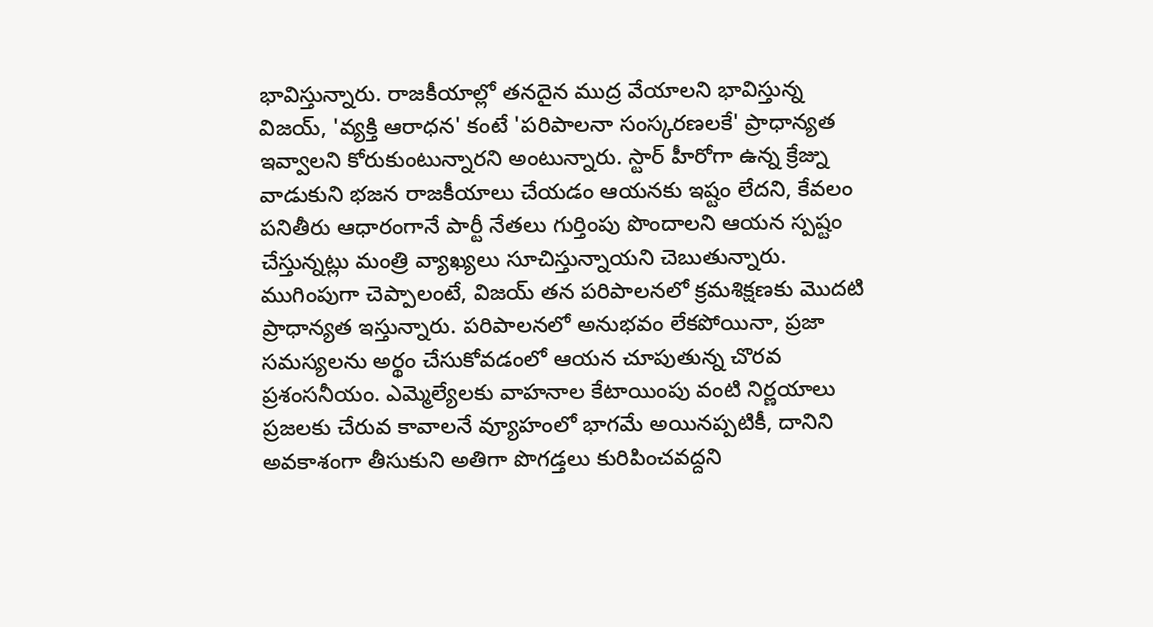భావిస్తున్నారు. రాజకీయాల్లో తనదైన ముద్ర వేయాలని భావిస్తున్న విజయ్, 'వ్యక్తి ఆరాధన' కంటే 'పరిపాలనా సంస్కరణలకే' ప్రాధాన్యత ఇవ్వాలని కోరుకుంటున్నారని అంటున్నారు. స్టార్ హీరోగా ఉన్న క్రేజ్ను వాడుకుని భజన రాజకీయాలు చేయడం ఆయనకు ఇష్టం లేదని, కేవలం పనితీరు ఆధారంగానే పార్టీ నేతలు గుర్తింపు పొందాలని ఆయన స్పష్టం చేస్తున్నట్లు మంత్రి వ్యాఖ్యలు సూచిస్తున్నాయని చెబుతున్నారు.
ముగింపుగా చెప్పాలంటే, విజయ్ తన పరిపాలనలో క్రమశిక్షణకు మొదటి ప్రాధాన్యత ఇస్తున్నారు. పరిపాలనలో అనుభవం లేకపోయినా, ప్రజా సమస్యలను అర్థం చేసుకోవడంలో ఆయన చూపుతున్న చొరవ ప్రశంసనీయం. ఎమ్మెల్యేలకు వాహనాల కేటాయింపు వంటి నిర్ణయాలు ప్రజలకు చేరువ కావాలనే వ్యూహంలో భాగమే అయినప్పటికీ, దానిని అవకాశంగా తీసుకుని అతిగా పొగడ్తలు కురిపించవద్దని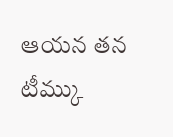ఆయన తన టీమ్కు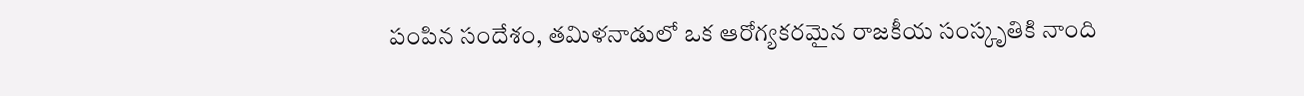పంపిన సందేశం, తమిళనాడులో ఒక ఆరోగ్యకరమైన రాజకీయ సంస్కృతికి నాంది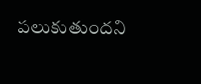పలుకుతుందని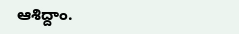ఆశిద్దాం.